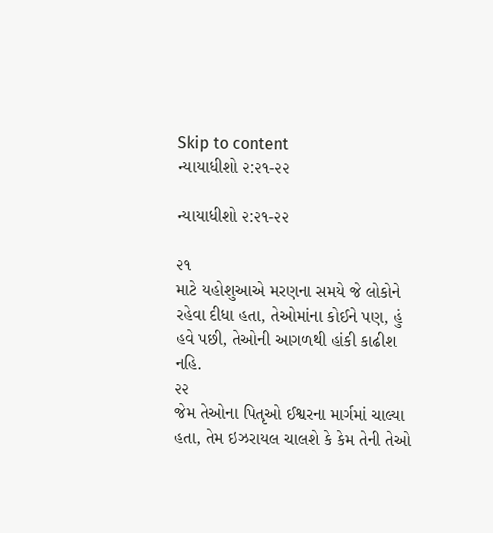Skip to content
ન્યાયાધીશો ૨:૨૧-૨૨

ન્યાયાધીશો ૨:૨૧-૨૨

૨૧
માટે યહોશુઆએ મરણના સમયે જે લોકોને રહેવા દીધા હતા, તેઓમાંના કોઈને પણ, હું હવે પછી, તેઓની આગળથી હાંકી કાઢીશ નહિ.
૨૨
જેમ તેઓના પિતૃઓ ઈશ્વરના માર્ગમાં ચાલ્યા હતા, તેમ ઇઝરાયલ ચાલશે કે કેમ તેની તેઓ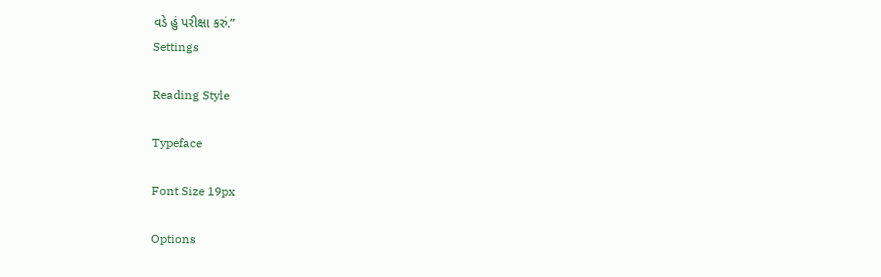વડે હું પરીક્ષા કરું.”
Settings

Reading Style

Typeface

Font Size 19px

Options